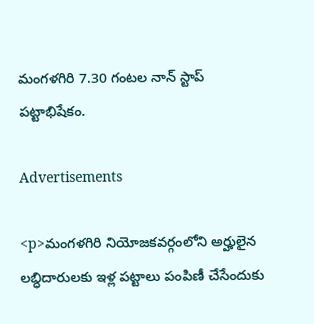మంగళగిరి 7.30 గంటల నాన్ స్టాప్ పట్టాభిషేకం.

Advertisements

<p>మంగళగిరి నియోజకవర్గంలోని అర్హులైన లబ్ధిదారులకు ఇళ్ల పట్టాలు పంపిణీ చేసేందుకు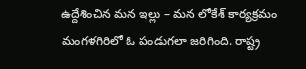ఉద్దేశించిన మన ఇల్లు – మన లోకేశ్ కార్యక్రమం మంగళగిరిలో ఓ పండుగలా జరిగింది. రాష్ట్ర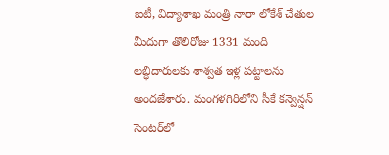ఐటీ, విద్యాశాఖ మంత్రి నారా లోకేశ్ చేతుల మీదుగా తొలిరోజు 1331 మంది లబ్ధిదారులకు శాశ్వత ఇళ్ల పట్టాలను అందజేశారు. మంగళగిరిలోని సీకే కన్వెన్షన్ సెంటర్‌లో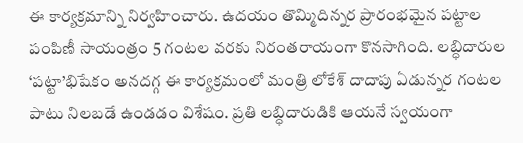ఈ కార్యక్రమాన్ని నిర్వహించారు. ఉదయం తొమ్మిదిన్నర ప్రారంభమైన పట్టాల పంపిణీ సాయంత్రం 5 గంటల వరకు నిరంతరాయంగా కొనసాగింది. లబ్ధిదారుల ‘పట్టా’భిషేకం అనదగ్గ ఈ కార్యక్రమంలో మంత్రి లోకేశ్ దాదాపు ఏడున్నర గంటల పాటు నిలబడే ఉండడం విశేషం. ప్రతి లబ్ధిదారుడికి ఆయనే స్వయంగా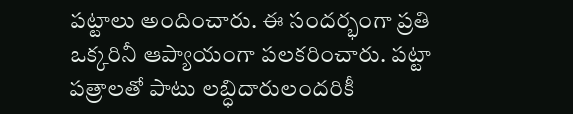పట్టాలు అందించారు. ఈ సందర్భంగా ప్రతి ఒక్కరినీ ఆప్యాయంగా పలకరించారు. పట్టా పత్రాలతో పాటు లబ్ధిదారులందరికీ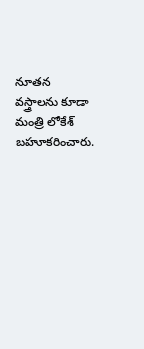నూతన వస్త్రాలను కూడా మంత్రి లోకేశ్ బహూకరించారు.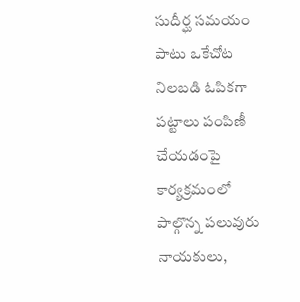సుదీర్ఘ సమయం పాటు ఒకేచోట నిలబడి ఓపికగా పట్టాలు పంపిణీ చేయడంపై కార్యక్రమంలో పాల్గొన్న పలువురు నాయకులు,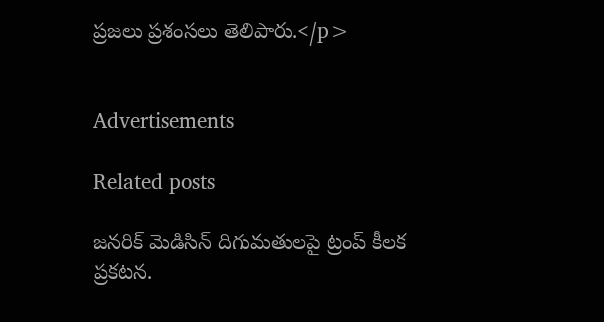ప్రజలు ప్రశంసలు తెలిపారు.</p>


Advertisements

Related posts

జనరిక్ మెడిసిన్ దిగుమతులపై ట్రంప్ కీలక ప్రకటన.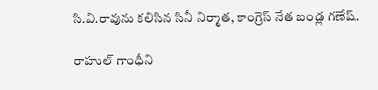సి.వి.రావును కలిసిన సినీ నిర్మాత, కాంగ్రెస్‌ నేత బండ్ల గణేష్.

రాహుల్ గాంధీని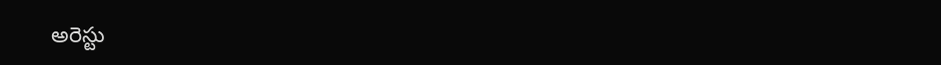అరెస్టు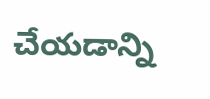చేయడాన్ని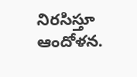నిరసిస్తూ ఆందోళన.